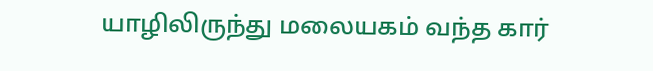யாழிலிருந்து மலையகம் வந்த கார்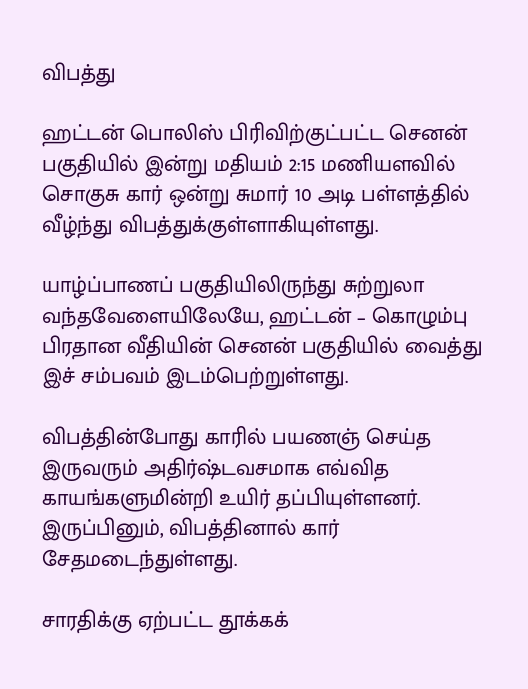விபத்து

ஹட்டன் பொலிஸ் பிரிவிற்குட்பட்ட செனன் பகுதியில் இன்று மதியம் 2:15 மணியளவில் சொகுசு கார் ஒன்று சுமார் 10 அடி பள்ளத்தில் வீழ்ந்து விபத்துக்குள்ளாகியுள்ளது.

யாழ்ப்பாணப் பகுதியிலிருந்து சுற்றுலா வந்தவேளையிலேயே, ஹட்டன் – கொழும்பு பிரதான வீதியின் செனன் பகுதியில் வைத்து இச் சம்பவம் இடம்பெற்றுள்ளது.

விபத்தின்போது காரில் பயணஞ் செய்த இருவரும் அதிர்ஷ்டவசமாக எவ்வித காயங்களுமின்றி உயிர் தப்பியுள்ளனர். இருப்பினும், விபத்தினால் கார் சேதமடைந்துள்ளது.

சாரதிக்கு ஏற்பட்ட தூக்கக்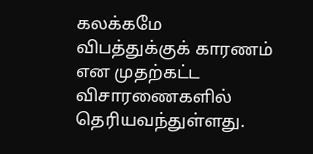கலக்கமே விபத்துக்குக் காரணம் என முதற்கட்ட விசாரணைகளில் தெரியவந்துள்ளது.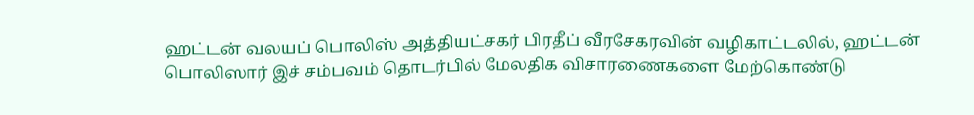ஹட்டன் வலயப் பொலிஸ் அத்தியட்சகர் பிரதீப் வீரசேகரவின் வழிகாட்டலில், ஹட்டன் பொலிஸார் இச் சம்பவம் தொடர்பில் மேலதிக விசாரணைகளை மேற்கொண்டு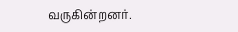வருகின்றனர்.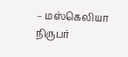– மஸ்கெலியா நிருபர்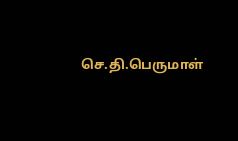செ.தி.பெருமாள்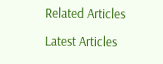Related Articles

Latest Articles